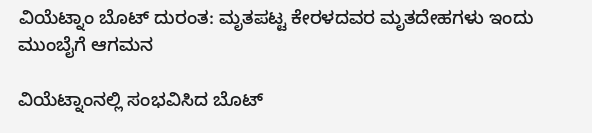ವಿಯೆಟ್ನಾಂ ಬೊಟ್ ದುರಂತ: ಮೃತಪಟ್ಟ ಕೇರಳದವರ ಮೃತದೇಹಗಳು ಇಂದು ಮುಂಬೈಗೆ ಆಗಮನ

ವಿಯೆಟ್ನಾಂನಲ್ಲಿ ಸಂಭವಿಸಿದ ಬೊಟ್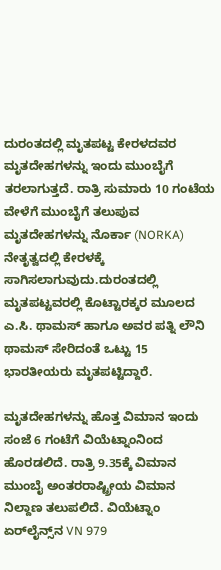ದುರಂತದಲ್ಲಿ ಮೃತಪಟ್ಟ ಕೇರಳದವರ ಮೃತದೇಹಗಳನ್ನು ಇಂದು ಮುಂಬೈಗೆ ತರಲಾಗುತ್ತದೆ. ರಾತ್ರಿ ಸುಮಾರು 10 ಗಂಟೆಯ ವೇಳೆಗೆ ಮುಂಬೈಗೆ ತಲುಪುವ ಮೃತದೇಹಗಳನ್ನು ನೊರ್ಕಾ (NORKA) ನೇತೃತ್ವದಲ್ಲಿ ಕೇರಳಕ್ಕೆ ಸಾಗಿಸಲಾಗುವುದು.ದುರಂತದಲ್ಲಿ ಮೃತಪಟ್ಟವರಲ್ಲಿ ಕೊಟ್ಟಾರಕ್ಕರ ಮೂಲದ ಎ.ಸಿ. ಥಾಮಸ್ ಹಾಗೂ ಅವರ ಪತ್ನಿ ಲೌನಿ ಥಾಮಸ್ ಸೇರಿದಂತೆ ಒಟ್ಟು 15 ಭಾರತೀಯರು ಮೃತಪಟ್ಟಿದ್ದಾರೆ.

ಮೃತದೇಹಗಳನ್ನು ಹೊತ್ತ ವಿಮಾನ ಇಂದು ಸಂಜೆ 6 ಗಂಟೆಗೆ ವಿಯೆಟ್ನಾಂನಿಂದ ಹೊರಡಲಿದೆ. ರಾತ್ರಿ 9.35ಕ್ಕೆ ವಿಮಾನ ಮುಂಬೈ ಅಂತರರಾಷ್ಟ್ರೀಯ ವಿಮಾನ ನಿಲ್ದಾಣ ತಲುಪಲಿದೆ. ವಿಯೆಟ್ನಾಂ ಏರ್‌ಲೈನ್ಸ್‌ನ VN 979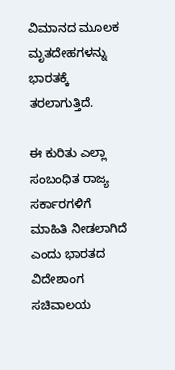ವಿಮಾನದ ಮೂಲಕ ಮೃತದೇಹಗಳನ್ನು ಭಾರತಕ್ಕೆ ತರಲಾಗುತ್ತಿದೆ.

ಈ ಕುರಿತು ಎಲ್ಲಾ ಸಂಬಂಧಿತ ರಾಜ್ಯ ಸರ್ಕಾರಗಳಿಗೆ ಮಾಹಿತಿ ನೀಡಲಾಗಿದೆ ಎಂದು ಭಾರತದ ವಿದೇಶಾಂಗ ಸಚಿವಾಲಯ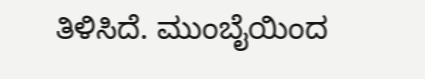ತಿಳಿಸಿದೆ. ಮುಂಬೈಯಿಂದ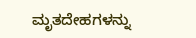ಮೃತದೇಹಗಳನ್ನು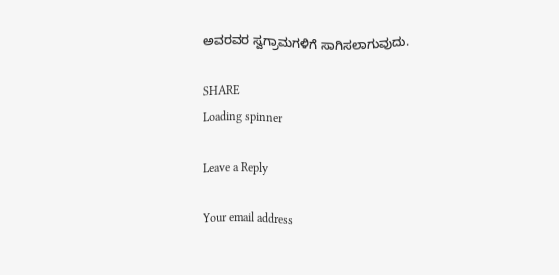ಅವರವರ ಸ್ವಗ್ರಾಮಗಳಿಗೆ ಸಾಗಿಸಲಾಗುವುದು.

SHARE
Loading spinner

Leave a Reply

Your email address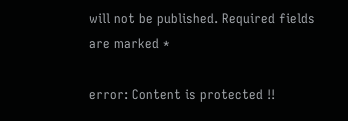will not be published. Required fields are marked *

error: Content is protected !!